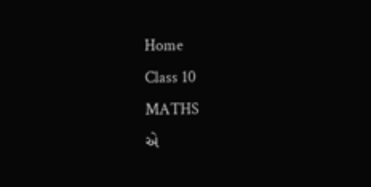Home
Class 10
MATHS
એ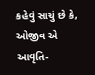કહેવું સાચું છે કે, ઓજીવ એ આવૃતિ-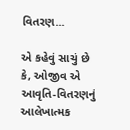વિતરણ...

એ કહેવું સાચું છે કે, ઓજીવ એ આવૃતિ-વિતરણનું આલેખાત્મક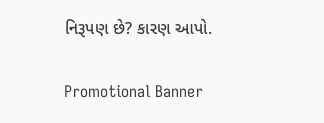નિરૂપણ છે? કારણ આપો.

Promotional Banner